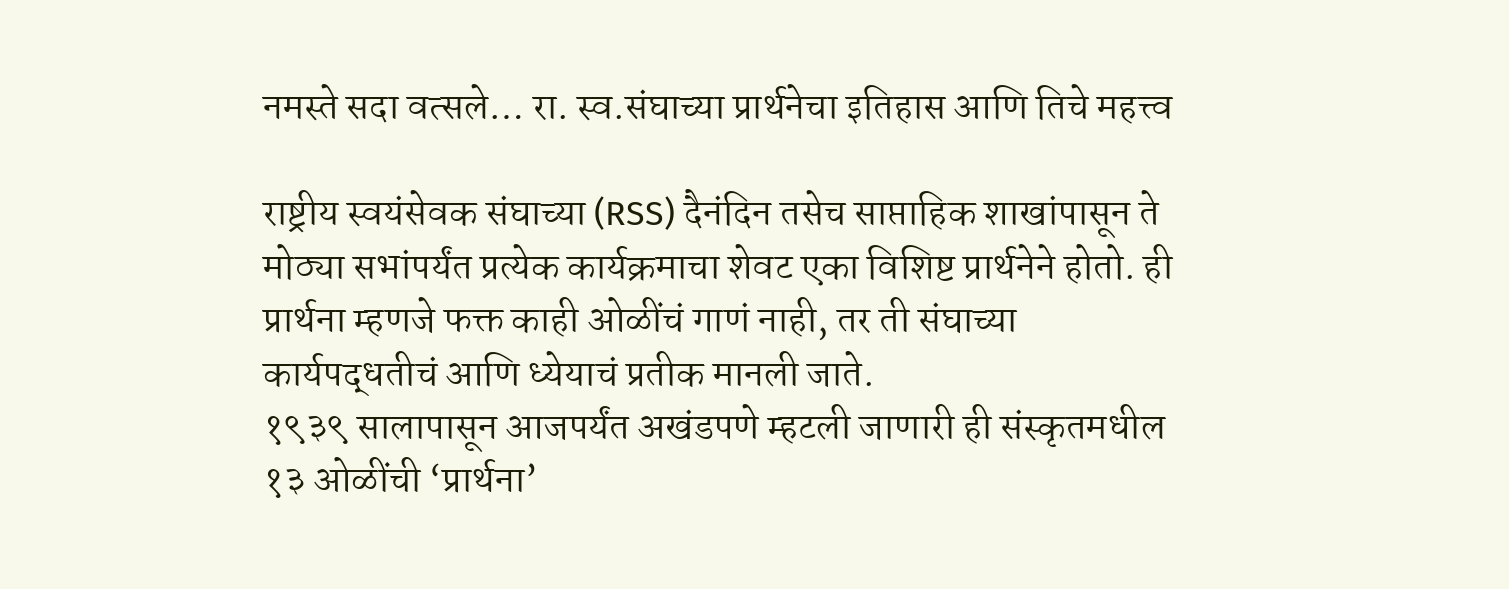नमस्ते सदा वत्सले… रा. स्व.संघाच्या प्रार्थनेचा इतिहास आणि तिचे महत्त्व

राष्ट्रीय स्वयंसेवक संघाच्या (RSS) दैनंदिन तसेच साप्ताहिक शाखांपासून ते मोठ्या सभांपर्यंत प्रत्येक कार्यक्रमाचा शेवट एका विशिष्ट प्रार्थनेने होतो. ही प्रार्थना म्हणजे फक्त काही ओळींचं गाणं नाही, तर ती संघाच्या कार्यपद्धतीचं आणि ध्येयाचं प्रतीक मानली जाते.
१९३९ सालापासून आजपर्यंत अखंडपणे म्हटली जाणारी ही संस्कृतमधील १३ ओळींची ‘प्रार्थना’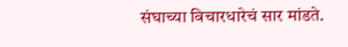संघाच्या विचारधारेचं सार मांडते.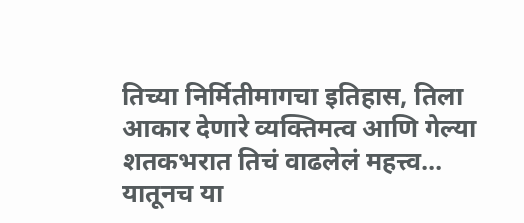तिच्या निर्मितीमागचा इतिहास, तिला आकार देणारे व्यक्तिमत्व आणि गेल्या शतकभरात तिचं वाढलेलं महत्त्व… यातूनच या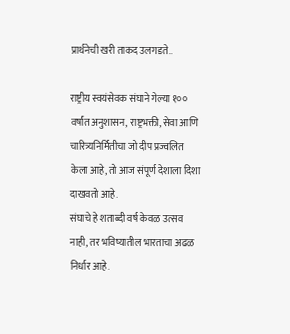प्रार्थनेची खरी ताकद उलगडते..

राष्ट्रीय स्वयंसेवक संघाने गेल्या १०० वर्षांत अनुशासन, राष्ट्रभक्ती, सेवा आणि चारित्र्यनिर्मितीचा जो दीप प्रज्वलित केला आहे, तो आज संपूर्ण देशाला दिशा दाखवतो आहे.
संघाचे हे शताब्दी वर्ष केवळ उत्सव नाही, तर भविष्यातील भारताचा अढळ निर्धार आहे.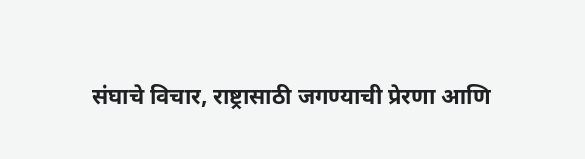संघाचे विचार, राष्ट्रासाठी जगण्याची प्रेरणा आणि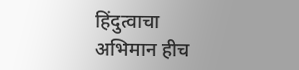हिंदुत्वाचा अभिमान हीच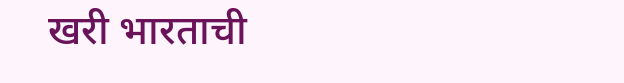खरी भारताची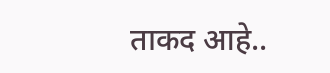ताकद आहे..